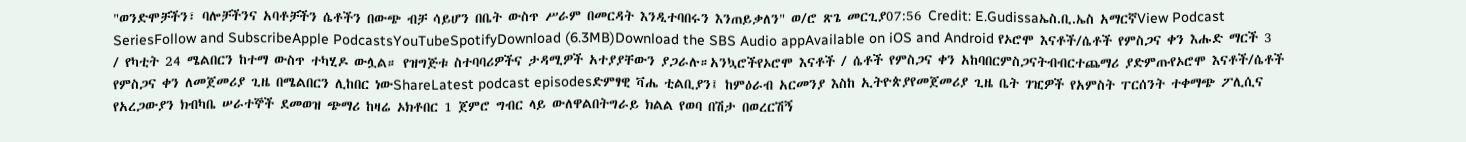"ወንድሞቻችን፣ ባሎቻችንና አባቶቻችን ሴቶችን በውጭ ብቻ ሳይሆን በቤት ውስጥ ሥራም በመርዳት እንዲተባበሩን እንጠይቃለን" ወ/ሮ ጽጌ መርጊያ07:56 Credit: E.Gudissaኤስ.ቢ.ኤስ አማርኛView Podcast SeriesFollow and SubscribeApple PodcastsYouTubeSpotifyDownload (6.3MB)Download the SBS Audio appAvailable on iOS and Android የኦሮሞ እናቶች/ሴቶች የምስጋና ቀን እሑድ ማርች 3 / የካቲት 24 ሜልበርን ከተማ ውስጥ ተካሂዶ ውሏል። የዝግጅቱ ስተባባሪዎችና ታዳሚዎች አተያያቸውን ያጋራሉ።አንኳሮችየኦሮሞ እናቶች / ሴቶች የምስጋና ቀን አከባበርምስጋናትብብርተጨማሪ ያድምጡየኦሮሞ እናቶች/ሴቶች የምስጋና ቀን ለመጀመሪያ ጊዜ በሜልበርን ሊከበር ነውShareLatest podcast episodesድምፃዊ ቫሔ ቲልቢያን፤ ከምዕራብ አርመንያ እስከ ኢትዮጵያየመጀመሪያ ጊዜ ቤት ገዢዎች የአምስት ፐርሰንት ተቀማጭ ፖሊሲና የአረጋውያን ክብካቤ ሠራተኞች ደመወዝ ጭማሪ ከዛሬ ኦክቶበር 1 ጀምሮ ግብር ላይ ውለዋልበትግራይ ክልል የወባ በሽታ በወረርሽኝ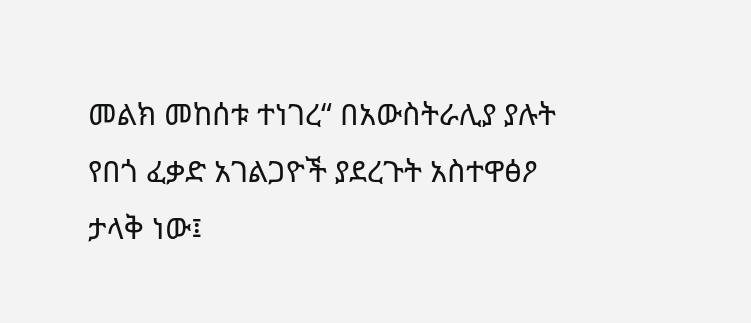መልክ መከሰቱ ተነገረ“ በአውስትራሊያ ያሉት የበጎ ፈቃድ አገልጋዮች ያደረጉት አስተዋፅዖ ታላቅ ነው፤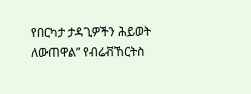የበርካታ ታዳጊዎችን ሕይወት ለውጠዋል” የብሬቭኸርትስ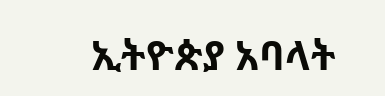ኢትዮጵያ አባላት